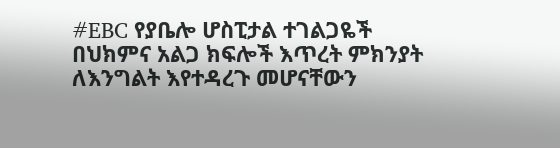#EBC የያቤሎ ሆስፒታል ተገልጋዬች በህክምና አልጋ ክፍሎች እጥረት ምክንያት ለእንግልት እየተዳረጉ መሆናቸውን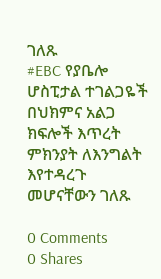ገለጹ
#EBC የያቤሎ ሆስፒታል ተገልጋዬች በህክምና አልጋ ክፍሎች እጥረት ምክንያት ለእንግልት እየተዳረጉ መሆናቸውን ገለጹ

0 Comments
0 Shares